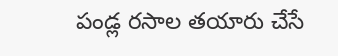పండ్ల రసాల తయారు చేసే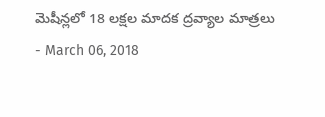మెషీన్లలో 18 లక్షల మాదక ద్రవ్యాల మాత్రలు
- March 06, 2018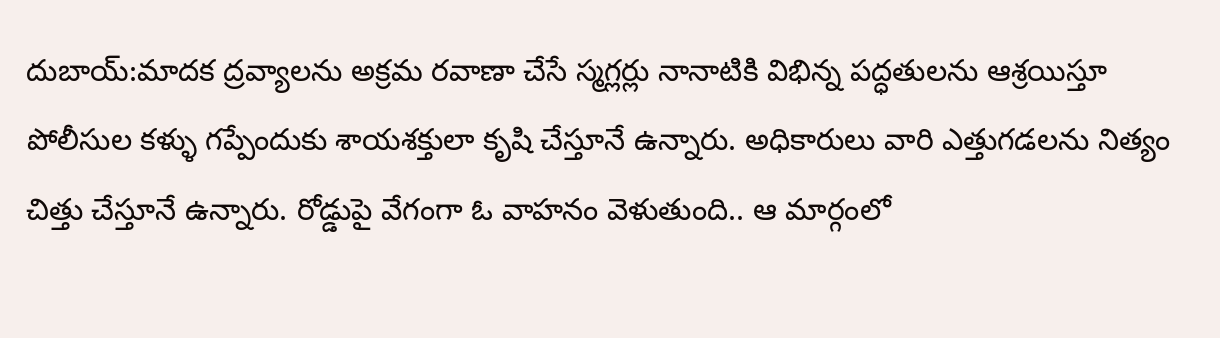దుబాయ్:మాదక ద్రవ్యాలను అక్రమ రవాణా చేసే స్మగ్లర్లు నానాటికి విభిన్న పద్ధతులను ఆశ్రయిస్తూ పోలీసుల కళ్ళు గప్పేందుకు శాయశక్తులా కృషి చేస్తూనే ఉన్నారు. అధికారులు వారి ఎత్తుగడలను నిత్యం చిత్తు చేస్తూనే ఉన్నారు. రోడ్డుపై వేగంగా ఓ వాహనం వెళుతుంది.. ఆ మార్గంలో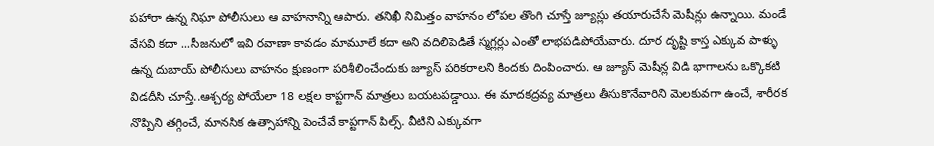పహారా ఉన్న నిఘా పోలీసులు ఆ వాహనాన్ని ఆపారు. తనిఖీ నిమిత్తం వాహనం లోపల తొంగి చూస్తే జ్యూస్లు తయారుచేసే మెషీన్లు ఉన్నాయి. మండే వేసవి కదా ...సీజనులో ఇవి రవాణా కావడం మామూలే కదా అని వదిలిపెడితే స్మగ్లర్లు ఎంతో లాభపడిపోయేవారు. దూర దృష్టి కాస్త ఎక్కువ పాళ్ళు ఉన్న దుబాయ్ పోలీసులు వాహనం క్షుణంగా పరిశీలించేందుకు జ్యూస్ పరికరాలని కిందకు దింపించారు. ఆ జ్యూస్ మెషీన్ల విడి భాగాలను ఒక్కొకటి విడదీసి చూస్తే..ఆశ్చర్య పోయేలా 18 లక్షల కాప్టగాన్ మాత్రలు బయటపడ్డాయి. ఈ మాదకద్రవ్య మాత్రలు తీసుకొనేవారిని మెలకువగా ఉంచే, శారీరక నొప్పిని తగ్గించే, మానసిక ఉత్సాహాన్ని పెంచేవే కాప్టగాన్ పిల్స్. వీటిని ఎక్కువగా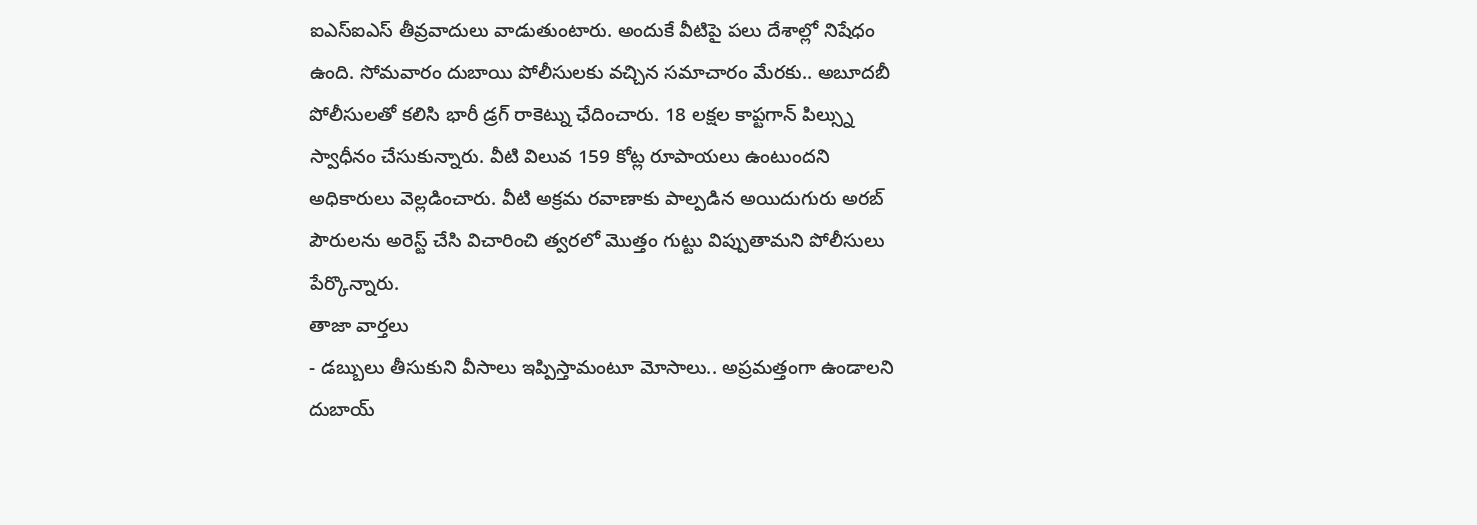ఐఎస్ఐఎస్ తీవ్రవాదులు వాడుతుంటారు. అందుకే వీటిపై పలు దేశాల్లో నిషేధం ఉంది. సోమవారం దుబాయి పోలీసులకు వచ్చిన సమాచారం మేరకు.. అబూదబీ పోలీసులతో కలిసి భారీ డ్రగ్ రాకెట్ను ఛేదించారు. 18 లక్షల కాప్టగాన్ పిల్స్ను స్వాధీనం చేసుకున్నారు. వీటి విలువ 159 కోట్ల రూపాయలు ఉంటుందని అధికారులు వెల్లడించారు. వీటి అక్రమ రవాణాకు పాల్పడిన అయిదుగురు అరబ్ పౌరులను అరెస్ట్ చేసి విచారించి త్వరలో మొత్తం గుట్టు విప్పుతామని పోలీసులు పేర్కొన్నారు.
తాజా వార్తలు
- డబ్బులు తీసుకుని వీసాలు ఇప్పిస్తామంటూ మోసాలు.. అప్రమత్తంగా ఉండాలని దుబాయ్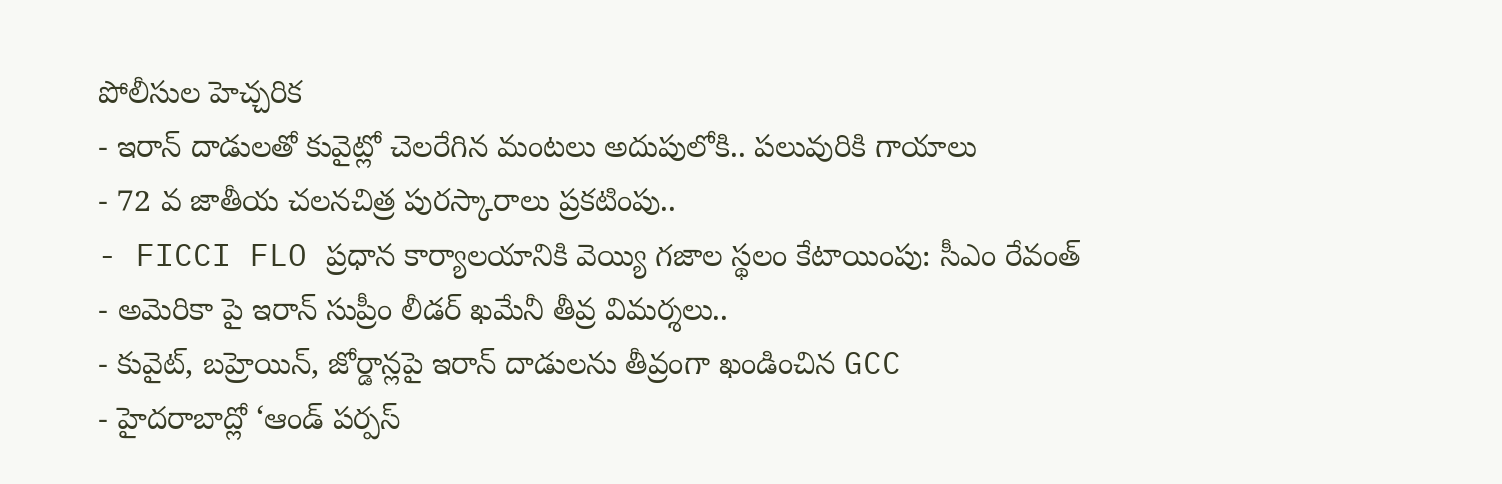పోలీసుల హెచ్చరిక
- ఇరాన్ దాడులతో కువైట్లో చెలరేగిన మంటలు అదుపులోకి.. పలువురికి గాయాలు
- 72 వ జాతీయ చలనచిత్ర పురస్కారాలు ప్రకటింపు..
- FICCI FLO ప్రధాన కార్యాలయానికి వెయ్యి గజాల స్థలం కేటాయింపు: సీఎం రేవంత్
- అమెరికా పై ఇరాన్ సుప్రీం లీడర్ ఖమేనీ తీవ్ర విమర్శలు..
- కువైట్, బహ్రెయిన్, జోర్డాన్లపై ఇరాన్ దాడులను తీవ్రంగా ఖండించిన GCC
- హైదరాబాద్లో ‘ఆండ్ పర్పస్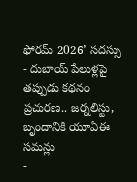ఫోరమ్ 2026’ సదస్సు
- దుబాయ్ పేలుళ్లపై తప్పుడు కథనం ప్రచురణ.. జర్నలిస్టు, బృందానికి యూఏఈ సమన్లు
-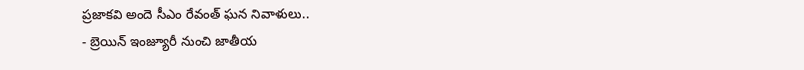ప్రజాకవి అందె సీఎం రేవంత్ ఘన నివాళులు..
- బ్రెయిన్ ఇంజ్యూరీ నుంచి జాతీయ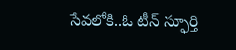సేవలోకి..ఓ టీన్ స్ఫూర్తి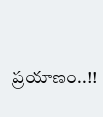ప్రయాణం..!!